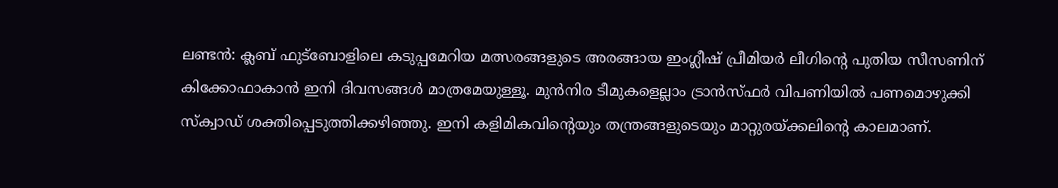ലണ്ടൻ: ക്ലബ് ഫുട്‌ബോളിലെ കടുപ്പമേറിയ മത്സരങ്ങളുടെ അരങ്ങായ ഇംഗ്ലീഷ് പ്രീമിയർ ലീഗിന്റെ പുതിയ സീസണിന്‌ കിക്കോഫാകാൻ ഇനി ദിവസങ്ങൾ മാത്രമേയുള്ളൂ. മുൻനിര ടീമുകളെല്ലാം ട്രാൻസ്ഫർ വിപണിയിൽ പണമൊഴുക്കി സ്‌ക്വാഡ് ശക്തിപ്പെടുത്തിക്കഴിഞ്ഞു. ഇനി കളിമികവിന്റെയും തന്ത്രങ്ങളുടെയും മാറ്റുരയ്ക്കലിന്റെ കാലമാണ്.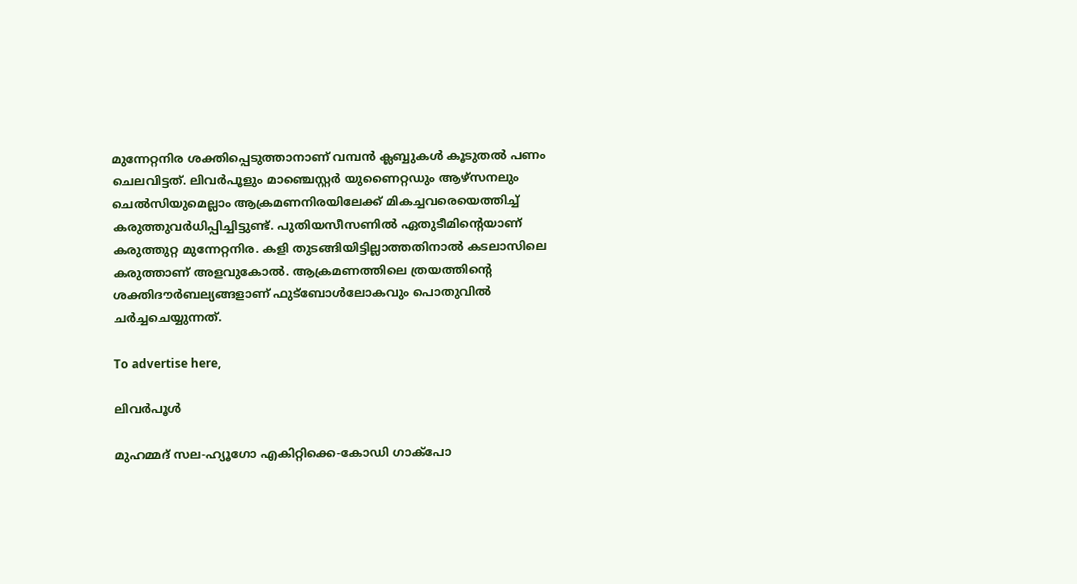മുന്നേറ്റനിര ശക്തിപ്പെടുത്താനാണ് വമ്പൻ ക്ലബ്ബുകൾ കൂടുതൽ പണം ചെലവിട്ടത്. ലിവർപൂളും മാഞ്ചെസ്റ്റർ യുണൈറ്റഡും ആഴ്‌സനലും ചെൽസിയുമെല്ലാം ആക്രമണനിരയിലേക്ക് മികച്ചവരെയെത്തിച്ച് കരുത്തുവർധിപ്പിച്ചിട്ടുണ്ട്. പുതിയസീസണിൽ ഏതുടീമിന്റെയാണ് കരുത്തുറ്റ മുന്നേറ്റനിര. കളി തുടങ്ങിയിട്ടില്ലാത്തതിനാൽ കടലാസിലെ കരുത്താണ് അളവുകോൽ. ആക്രമണത്തിലെ ത്രയത്തിന്റെ ശക്തിദൗർബല്യങ്ങളാണ് ഫുട്‌ബോൾലോകവും പൊതുവിൽ ചർച്ചചെയ്യുന്നത്.

To advertise here,

ലിവർപൂൾ

മുഹമ്മദ് സല-ഹ്യൂഗോ എകിറ്റിക്കെ-കോഡി ഗാക്‌പോ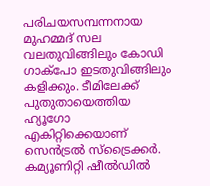പരിചയസമ്പന്നനായ മുഹമ്മദ് സല വലതുവിങ്ങിലും കോഡി ഗാക്‌പോ ഇടതുവിങ്ങിലും കളിക്കും. ടീമിലേക്ക് പുതുതായെത്തിയ ഹ്യൂഗോ എകിറ്റിക്കെയാണ് സെൻട്രൽ സ്‌ട്രൈക്കർ. കമ്യൂണിറ്റി ഷീൽഡിൽ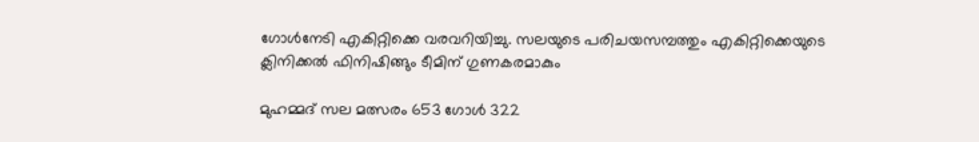ഗോൾനേടി എകിറ്റിക്കെ വരവറിയിച്ചു. സലയുടെ പരിചയസമ്പത്തും എകിറ്റിക്കെയുടെ ക്ലിനിക്കൽ ഫിനിഷിങ്ങും ടീമിന് ഗുണകരമാകും

മുഹമ്മദ് സല മത്സരം 653 ഗോൾ 322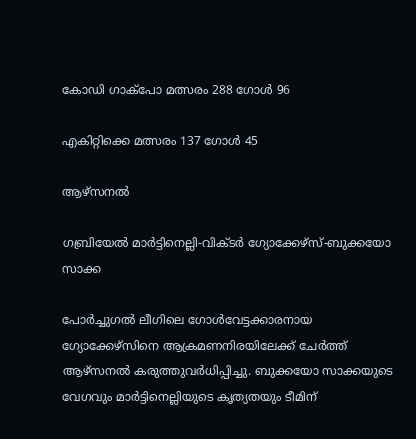കോഡി ഗാക്‌പോ മത്സരം 288 ഗോൾ 96

എകിറ്റിക്കെ മത്സരം 137 ഗോൾ 45

ആഴ്‌സനൽ

ഗബ്രിയേൽ മാർട്ടിനെല്ലി-വിക്ടർ ഗ്യോക്കേഴ്‌സ്-ബുക്കയോ സാക്ക

പോർച്ചുഗൽ ലീഗിലെ ഗോൾവേട്ടക്കാരനായ ഗ്യോക്കേഴ്‌സിനെ ആക്രമണനിരയിലേക്ക് ചേർത്ത് ആഴ്‌സനൽ കരുത്തുവർധിപ്പിച്ചു. ബുക്കയോ സാക്കയുടെ വേഗവും മാർട്ടിനെല്ലിയുടെ കൃത്യതയും ടീമിന്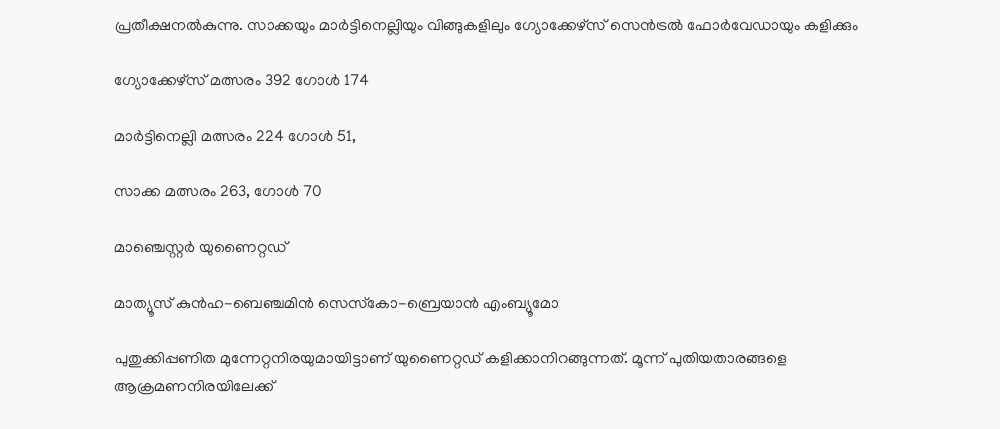പ്രതീക്ഷനൽകുന്നു. സാക്കയും മാർട്ടിനെല്ലിയും വിങ്ങുകളിലും ഗ്യോക്കേഴ്‌സ് സെൻട്രൽ ഫോർവേഡായും കളിക്കും

ഗ്യോക്കേഴ്‌സ് മത്സരം 392 ഗോൾ 174

മാർട്ടിനെല്ലി മത്സരം 224 ഗോൾ 51,

സാക്ക മത്സരം 263, ഗോൾ 70

മാഞ്ചെസ്റ്റർ യുണൈറ്റഡ്

മാത്യൂസ് കുൻഹ-ബെഞ്ചമിൻ സെസ്‌കോ-ബ്രെയാൻ എംബ്യൂമോ

പുതുക്കിപ്പണിത മുന്നേറ്റനിരയുമായിട്ടാണ് യുണൈറ്റഡ് കളിക്കാനിറങ്ങുന്നത്. മൂന്ന് പുതിയതാരങ്ങളെ ആക്രമണനിരയിലേക്ക്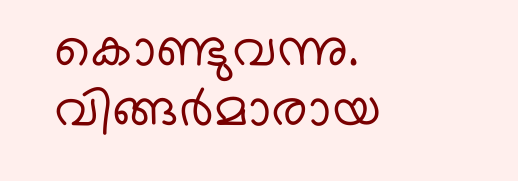കൊണ്ടുവന്നു. വിങ്ങർമാരായ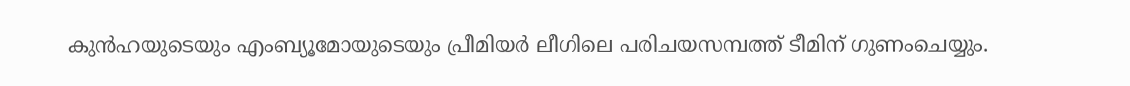കുൻഹയുടെയും എംബ്യൂമോയുടെയും പ്രീമിയർ ലീഗിലെ പരിചയസമ്പത്ത് ടീമിന് ഗുണംചെയ്യും.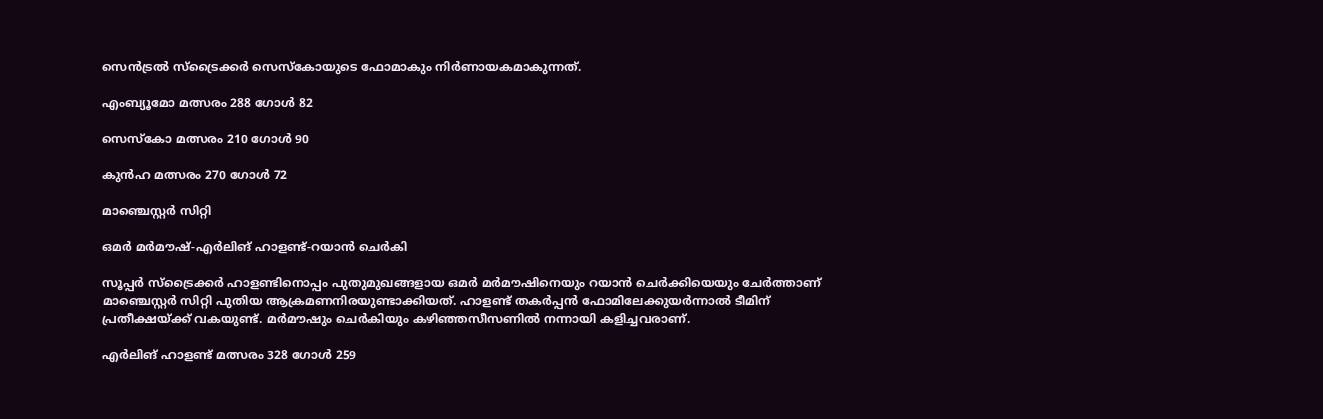സെൻട്രൽ സ്‌ട്രൈക്കർ സെസ്‌കോയുടെ ഫോമാകും നിർണായകമാകുന്നത്.

എംബ്യൂമോ മത്സരം 288 ഗോൾ 82

സെസ്‌കോ മത്സരം 210 ഗോൾ 90

കുൻഹ മത്സരം 270 ഗോൾ 72

മാഞ്ചെസ്റ്റർ സിറ്റി

ഒമർ മർമൗഷ്-എർലിങ് ഹാളണ്ട്-റയാൻ ചെർകി

സൂപ്പർ സ്‌ട്രൈക്കർ ഹാളണ്ടിനൊപ്പം പുതുമുഖങ്ങളായ ഒമർ മർമൗഷിനെയും റയാൻ ചെർക്കിയെയും ചേർത്താണ് മാഞ്ചെസ്റ്റർ സിറ്റി പുതിയ ആക്രമണനിരയുണ്ടാക്കിയത്. ഹാളണ്ട് തകർപ്പൻ ഫോമിലേക്കുയർന്നാൽ ടീമിന് പ്രതീക്ഷയ്ക്ക് വകയുണ്ട്. മർമൗഷും ചെർകിയും കഴിഞ്ഞസീസണിൽ നന്നായി കളിച്ചവരാണ്.

എർലിങ് ഹാളണ്ട് മത്സരം 328 ഗോൾ 259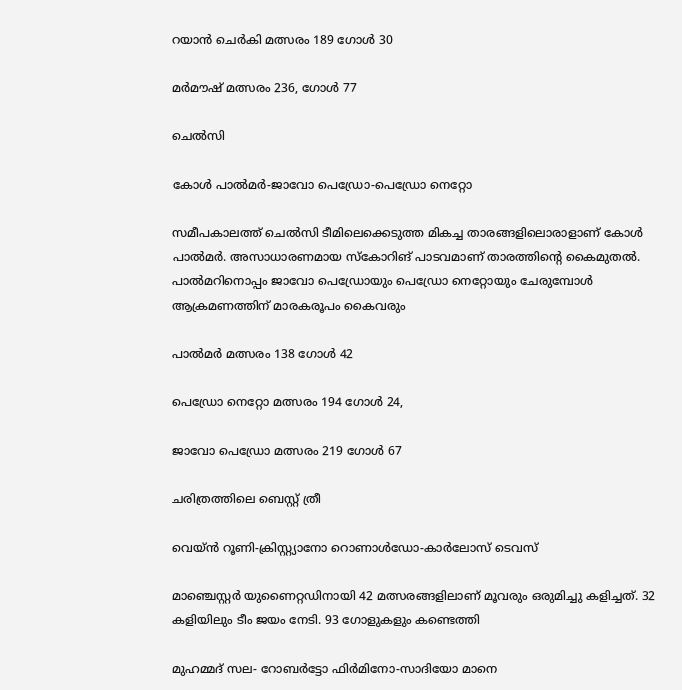റയാൻ ചെർകി മത്സരം 189 ഗോൾ 30

മർമൗഷ് മത്സരം 236, ഗോൾ 77

ചെൽസി

കോൾ പാൽമർ-ജാവോ പെഡ്രോ-പെഡ്രോ നെറ്റോ

സമീപകാലത്ത് ചെൽസി ടീമിലെക്കെടുത്ത മികച്ച താരങ്ങളിലൊരാളാണ് കോൾ പാൽമർ. അസാധാരണമായ സ്‌കോറിങ് പാടവമാണ് താരത്തിന്റെ കൈമുതൽ. പാൽമറിനൊപ്പം ജാവോ പെഡ്രോയും പെഡ്രോ നെറ്റോയും ചേരുമ്പോൾ ആക്രമണത്തിന് മാരകരൂപം കൈവരും

പാൽമർ മത്സരം 138 ഗോൾ 42

പെഡ്രോ നെറ്റോ മത്സരം 194 ഗോൾ 24,

ജാവോ പെഡ്രോ മത്സരം 219 ഗോൾ 67

ചരിത്രത്തിലെ ബെസ്റ്റ് ത്രീ

വെയ്ൻ റൂണി-ക്രിസ്റ്റ്യാനോ റൊണാൾഡോ-കാർലോസ് ടെവസ്

മാഞ്ചെസ്റ്റർ യുണൈറ്റഡിനായി 42 മത്സരങ്ങളിലാണ് മൂവരും ഒരുമിച്ചു കളിച്ചത്. 32 കളിയിലും ടീം ജയം നേടി. 93 ഗോളുകളും കണ്ടെത്തി

മുഹമ്മദ് സല- റോബർട്ടോ ഫിർമിനോ-സാദിയോ മാനെ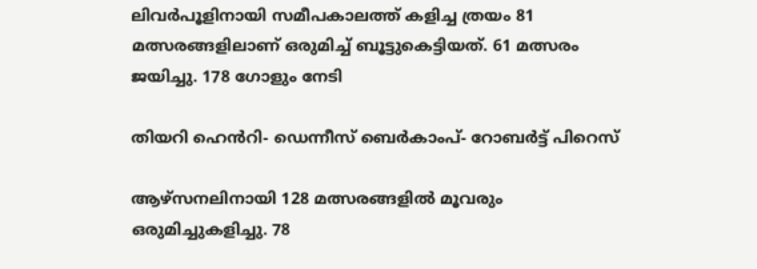ലിവർപൂളിനായി സമീപകാലത്ത് കളിച്ച ത്രയം 81 മത്സരങ്ങളിലാണ് ഒരുമിച്ച് ബൂട്ടുകെട്ടിയത്. 61 മത്സരം ജയിച്ചു. 178 ഗോളും നേടി

തിയറി ഹെൻറി- ഡെന്നീസ് ബെർകാംപ്- റോബർട്ട് പിറെസ്

ആഴ്‌സനലിനായി 128 മത്സരങ്ങളിൽ മൂവരും ഒരുമിച്ചുകളിച്ചു. 78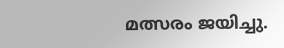മത്സരം ജയിച്ചു.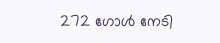272 ഗോൾ നേടി